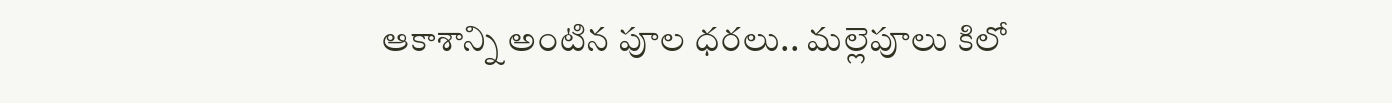ఆకాశాన్ని అంటిన పూల ధరలు.. మల్లెపూలు కిలో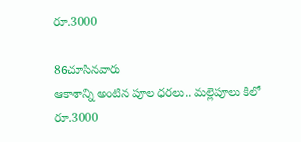రూ.3000

86చూసినవారు
ఆకాశాన్ని అంటిన పూల ధరలు.. మల్లెపూలు కిలో రూ.3000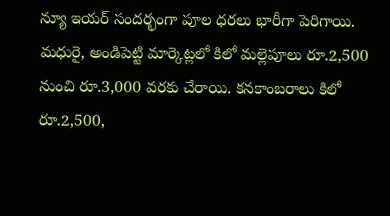న్యూ ఇయర్ సందర్భంగా పూల ధరలు భారీగా పెరిగాయి. మధురై, అండిపెట్టి మార్కెట్లలో కిలో మల్లెపూలు రూ.2,500 నుంచి రూ.3,000 వరకు చేరాయి. కనకాంబరాలు కిలో రూ.2,500,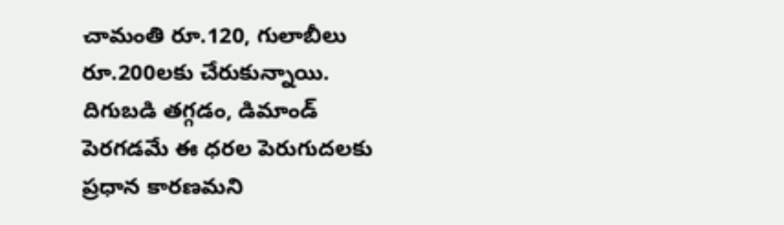చామంతి రూ.120, గులాబీలు రూ.200లకు చేరుకున్నాయి. దిగుబడి తగ్గడం, డిమాండ్ పెరగడమే ఈ ధరల పెరుగుదలకు ప్రధాన కారణమని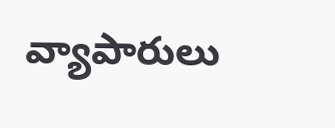వ్యాపారులు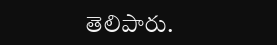తెలిపారు.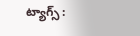ట్యాగ్స్ :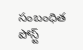సంబంధిత పోస్ట్